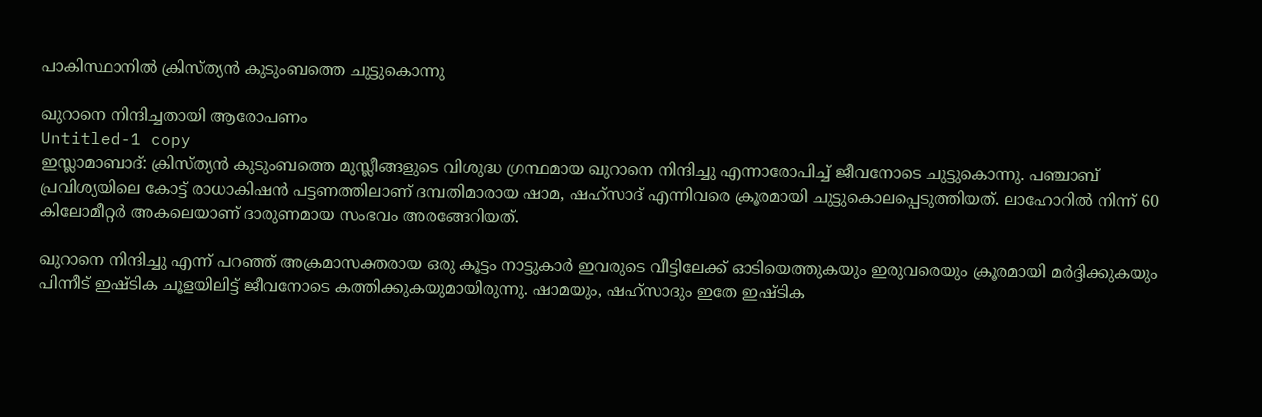പാകിസ്ഥാനില്‍ ക്രിസ്‌ത്യന്‍ കുടുംബത്തെ ചുട്ടുകൊന്നു

ഖുറാനെ നിന്ദിച്ചതായി ആരോപണം
Untitled-1 copy
ഇസ്ലാമാബാദ്‌: ക്രിസ്‌ത്യന്‍ കുടുംബത്തെ മുസ്ലീങ്ങളുടെ വിശുദ്ധ ഗ്രന്ഥമായ ഖുറാനെ നിന്ദിച്ചു എന്നാരോപിച്ച്‌ ജീവനോടെ ചുട്ടുകൊന്നു. പഞ്ചാബ്‌ പ്രവിശ്യയിലെ കോട്ട്‌ രാധാകിഷന്‍ പട്ടണത്തിലാണ്‌ ദമ്പതിമാരായ ഷാമ, ഷഹ്‌സാദ്‌ എന്നിവരെ ക്രൂരമായി ചുട്ടുകൊലപ്പെടുത്തിയത്‌. ലാഹോറില്‍ നിന്ന്‌ 60 കിലോമീറ്റര്‍ അകലെയാണ്‌ ദാരുണമായ സംഭവം അരങ്ങേറിയത്‌.

ഖുറാനെ നിന്ദിച്ചു എന്ന്‌ പറഞ്ഞ്‌ അക്രമാസക്തരായ ഒരു കൂട്ടം നാട്ടുകാര്‍ ഇവരുടെ വീട്ടിലേക്ക്‌ ഓടിയെത്തുകയും ഇരുവരെയും ക്രൂരമായി മര്‍ദ്ദിക്കുകയും പിന്നീട്‌ ഇഷ്‌ടിക ചൂളയിലിട്ട്‌ ജീവനോടെ കത്തിക്കുകയുമായിരുന്നു. ഷാമയും, ഷഹ്‌സാദും ഇതേ ഇഷ്‌ടിക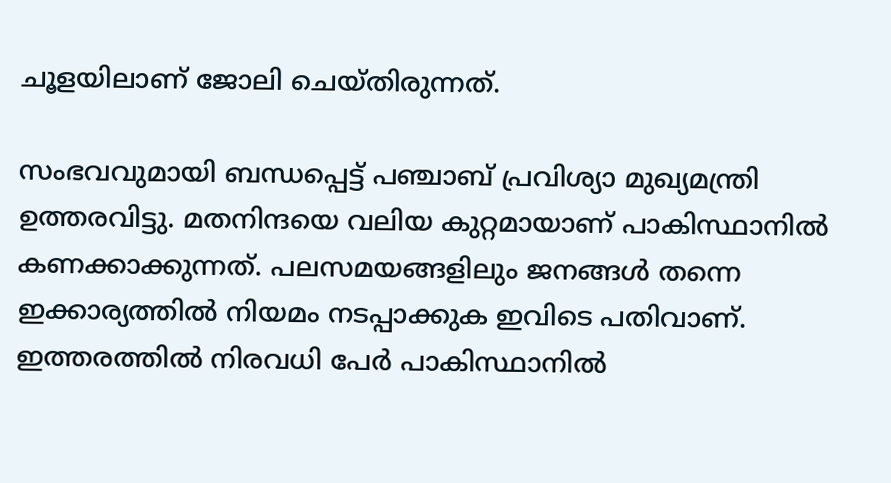ചൂളയിലാണ്‌ ജോലി ചെയ്‌തിരുന്നത്‌.

സംഭവവുമായി ബന്ധപ്പെട്ട്‌ പഞ്ചാബ്‌ പ്രവിശ്യാ മുഖ്യമന്ത്രി ഉത്തരവിട്ടു. മതനിന്ദയെ വലിയ കുറ്റമായാണ്‌ പാകിസ്ഥാനില്‍ കണക്കാക്കുന്നത്‌. പലസമയങ്ങളിലും ജനങ്ങള്‍ തന്നെ ഇക്കാര്യത്തില്‍ നിയമം നടപ്പാക്കുക ഇവിടെ പതിവാണ്‌. ഇത്തരത്തില്‍ നിരവധി പേര്‍ പാകിസ്ഥാനില്‍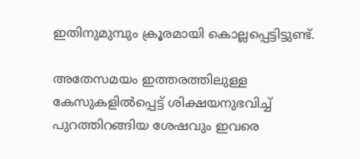ഇതിനുമുമ്പും ക്രൂരമായി കൊല്ലപ്പെട്ടിട്ടുണ്ട്‌.

അതേസമയം ഇത്തരത്തിലുള്ള കേസുകളില്‍പ്പെട്ട്‌ ശിക്ഷയനുഭവിച്ച്‌ പുറത്തിറങ്ങിയ ശേഷവും ഇവരെ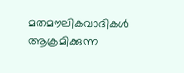മതമൗലികവാദികള്‍ ആക്രമിക്കുന്ന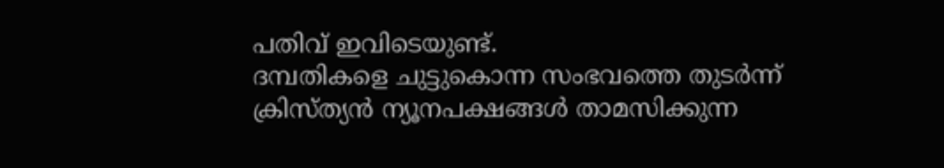പതിവ്‌ ഇവിടെയുണ്ട്‌.
ദമ്പതികളെ ചുട്ടുകൊന്ന സംഭവത്തെ തുടര്‍ന്ന്‌ ക്രിസ്‌ത്യന്‍ ന്യൂനപക്ഷങ്ങള്‍ താമസിക്കുന്ന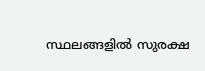സ്ഥലങ്ങളില്‍ സുരക്ഷ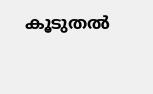കൂടുതല്‍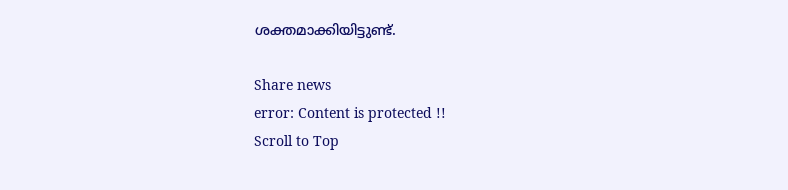ശക്തമാക്കിയിട്ടുണ്ട്‌.

Share news
error: Content is protected !!
Scroll to Top